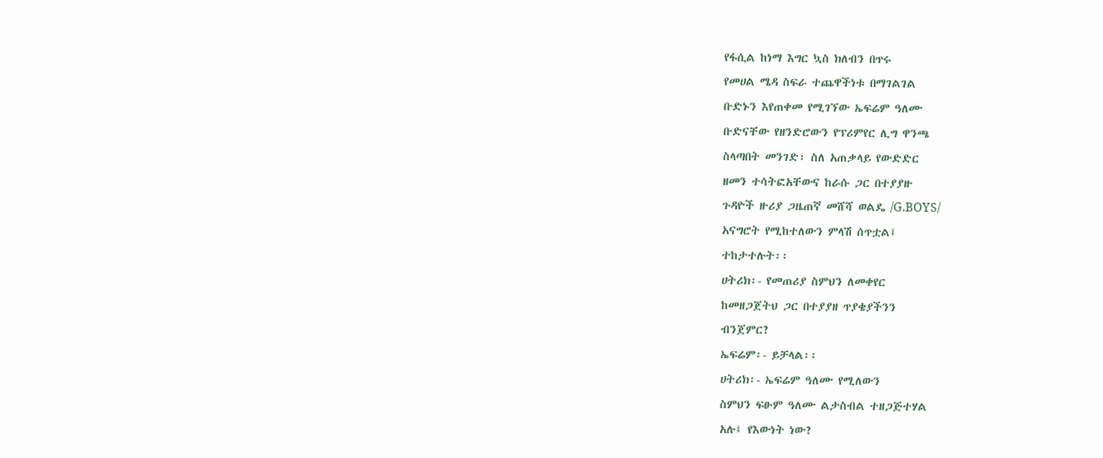የፋሲል ከነማ እግር ኳስ ክለብን በጥሩ
የመሀል ሜዳ ስፍራ ተጨዋችነቱ በማገልገል
ቡድኑን እየጠቀመ የሚገኘው ኤፍሬም ዓለሙ
ቡድናቸው የዘንድሮውን የፕሪምየር ሊግ ዋንጫ
ስላጣበት መንገድ፣ ስለ አጠቃላይ የውድድር
ዘመን ተሳትፎአቸውና ከራሱ ጋር በተያያዙ
ጉዳዮች ዙሪያ ጋዜጠኛ መሸሻ ወልዴ /G.BOYS/
አናግሮት የሚከተለውን ምላሽ ሰጥቷል፤
ተከታተሉት፡፡
ሀትሪክ፡- የመጠሪያ ስምህን ለመቀየር
ከመዘጋጀትህ ጋር በተያያዘ ጥያቄያችንን
ብንጀምር?
ኤፍሬም፡- ይቻላል፡፡
ሀትሪክ፡- ኤፍሬም ዓለሙ የሚለውን
ስምህን ፍፁም ዓለሙ ልታስብል ተዘጋጅተሃል
አሉ፤ የእውነት ነው?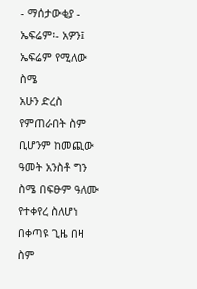- ማሰታውቂያ -
ኤፍሬም፡- አዎን፤ ኤፍሬም የሚለው ስሜ
አሁን ድረስ የምጠራበት ስም ቢሆንም ከመጪው
ዓመት አንስቶ ግን ስሜ በፍፁም ዓለሙ
የተቀየረ ስለሆነ በቀጣዩ ጊዜ በዛ ስም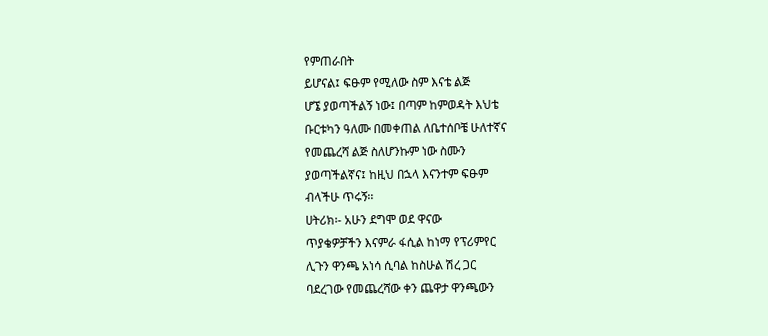የምጠራበት
ይሆናል፤ ፍፁም የሚለው ስም እናቴ ልጅ
ሆኜ ያወጣችልኝ ነው፤ በጣም ከምወዳት እህቴ
ቡርቱካን ዓለሙ በመቀጠል ለቤተሰቦቼ ሁለተኛና
የመጨረሻ ልጅ ስለሆንኩም ነው ስሙን
ያወጣችልኛና፤ ከዚህ በኋላ እናንተም ፍፁም
ብላችሁ ጥሩኝ፡፡
ሀትሪክ፡- አሁን ደግሞ ወደ ዋናው
ጥያቄዎቻችን እናምራ ፋሲል ከነማ የፕሪምየር
ሊጉን ዋንጫ አነሳ ሲባል ከስሁል ሽረ ጋር
ባደረገው የመጨረሻው ቀን ጨዋታ ዋንጫውን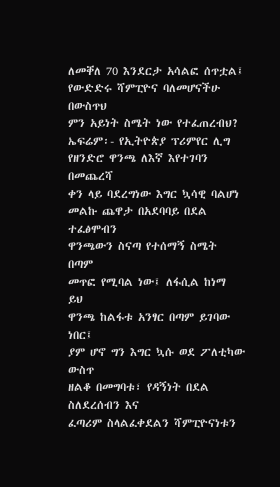ለመቐለ 70 እንደርታ አሳልፎ ሰጥቷል፤
የውድድሩ ሻምፒዮና ባለመሆናችሁ በውስጥህ
ምን አይነት ስሜት ነው የተፈጠረብህ?
ኤፍሬም፡- የኢትዮጵያ ፕሪምየር ሊግ
የዘንድሮ ዋንጫ ለእኛ እየተገባን በመጨረሻ
ቀን ላይ ባደረግነው እግር ኳሳዊ ባልሆነ
መልኩ ጨዋታ በአደባባይ በደል ተፈፅሞብን
ዋንጫውን ስናጣ የተሰማኝ ስሜት በጣም
መጥፎ የሚባል ነው፤ ለፋሲል ከነማ ይህ
ዋንጫ ከልፋቱ አንፃር በጣም ይገባው ነበር፤
ያም ሆኖ ግን እግር ኳሱ ወደ ፖለቲካው ውስጥ
ዘልቆ በመግባቱ፣ የዳኝነት በደል ስለደረሰብን እና
ፈጣሪም ስላልፈቀደልን ሻምፒዮናነቱን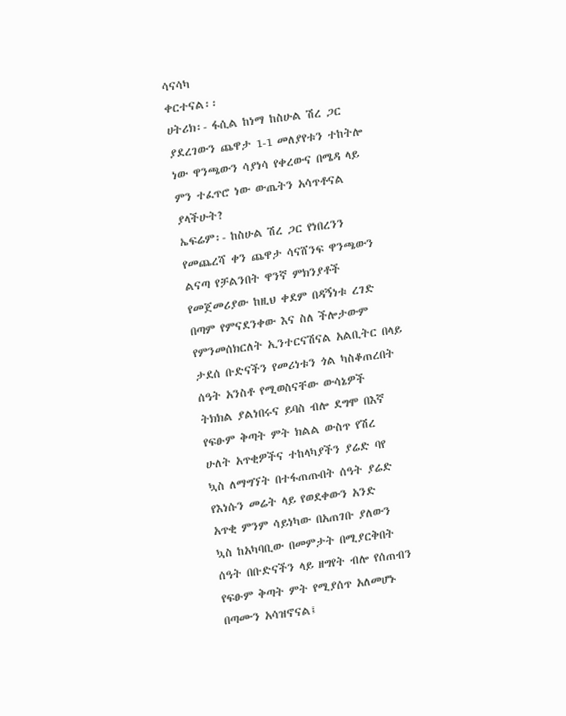ሳናሳካ
ቀርተናል፡፡
ሀትሪክ፡- ፋሲል ከነማ ከስሁል ሽረ ጋር
ያደረገውን ጨዋታ 1-1 መለያየቱን ተከትሎ
ነው ዋንጫውን ሳያነሳ የቀረውና በሜዳ ላይ
ምን ተፈጥሮ ነው ውጤትን አሳጥቶናል
ያላችሁት?
ኤፍሬም፡- ከስሁል ሽረ ጋር የነበረንን
የመጨረሻ ቀን ጨዋታ ሳናሸንፍ ዋንጫውን
ልናጣ የቻልንበት ዋንኛ ምክንያቶች
የመጀመሪያው ከዚህ ቀደም በዳኝነቱ ረገድ
በጣም የምናደንቀው እና ስለ ችሎታውም
የምንመሰክርለት ኢንተርናሽናል አልቢትር በላይ
ታደሰ ቡድናችን የመሪነቱን ጎል ካስቆጠረበት
ሰዓት አንስቶ የሚወስናቸው ውሳኔዎች
ትክክል ያልነበሩና ይባስ ብሎ ደግሞ በእኛ
የፍፁም ቅጣት ምት ክልል ውስጥ የሽረ
ሁለት አጥቂዎችና ተከላካያችን ያሬድ ባየ
ኳስ ለማግኘት በተፋጠጡበት ሰዓት ያሬድ
የእነሱን መሬት ላይ የወደቀውን አንድ
አጥቂ ምንም ሳይነካው በአጠገቡ ያለውን
ኳስ ከአካባቢው በመምታት በሚያርቅበት
ሰዓት በቡድናችን ላይ ዘግየት ብሎ የሰጠብን
የፍፁም ቅጣት ምት የሚያሰጥ አለመሆኑ
በጣሙን አሳዝኖናል፤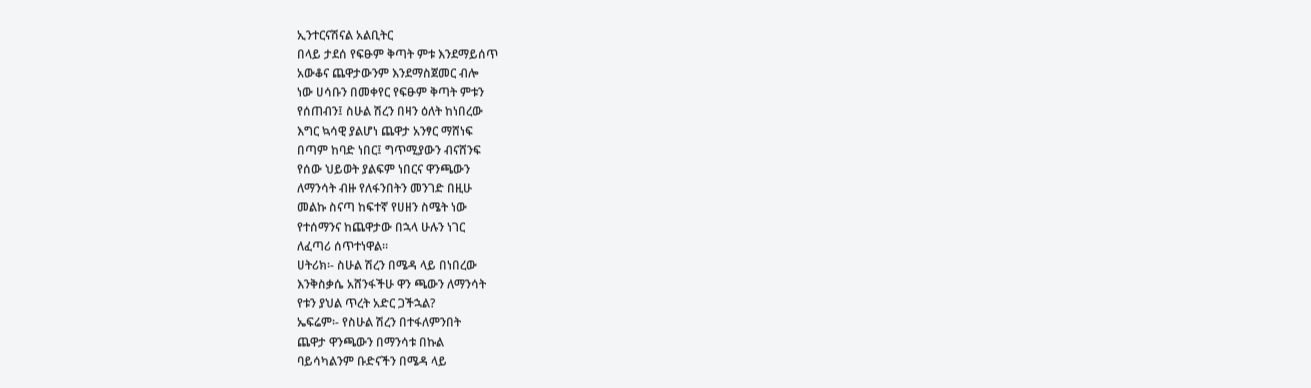ኢንተርናሽናል አልቢትር
በላይ ታደሰ የፍፁም ቅጣት ምቱ እንደማይሰጥ
አውቆና ጨዋታውንም እንደማስጀመር ብሎ
ነው ሀሳቡን በመቀየር የፍፁም ቅጣት ምቱን
የሰጠብን፤ ስሁል ሽረን በዛን ዕለት ከነበረው
እግር ኳሳዊ ያልሆነ ጨዋታ አንፃር ማሸነፍ
በጣም ከባድ ነበር፤ ግጥሚያውን ብናሸንፍ
የሰው ህይወት ያልፍም ነበርና ዋንጫውን
ለማንሳት ብዙ የለፋንበትን መንገድ በዚሁ
መልኩ ስናጣ ከፍተኛ የሀዘን ስሜት ነው
የተሰማንና ከጨዋታው በኋላ ሁሉን ነገር
ለፈጣሪ ሰጥተነዋል፡፡
ሀትሪክ፡- ስሁል ሽረን በሜዳ ላይ በነበረው
እንቅስቃሴ አሸንፋችሁ ዋን ጫውን ለማንሳት
የቱን ያህል ጥረት አድር ጋችኋል?
ኤፍሬም፡- የስሁል ሽረን በተፋለምንበት
ጨዋታ ዋንጫውን በማንሳቱ በኩል
ባይሳካልንም ቡድናችን በሜዳ ላይ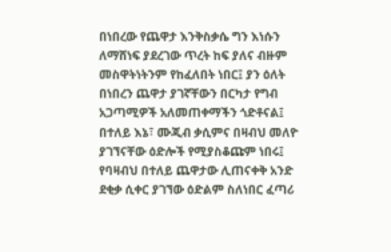በነበረው የጨዋታ እንቅስቃሴ ግን እነሱን
ለማሸነፍ ያደረገው ጥረት ከፍ ያለና ብዙም
መስዋትነትንም የከፈለበት ነበር፤ ያን ዕለት
በነበረን ጨዋታ ያገኛቸውን በርካታ የግብ
አጋጣሚዎች አለመጠቀማችን ጎድቶናል፤
በተለይ እኔ፣ ሙጂብ ቃሲምና በዛብህ መለዮ
ያገኘናቸው ዕድሎች የሚያስቆጩም ነበሩ፤
የባዛብህ በተለይ ጨዋታው ሊጠናቀቅ አንድ
ደቂቃ ሲቀር ያገኘው ዕድልም ስለነበር ፈጣሪ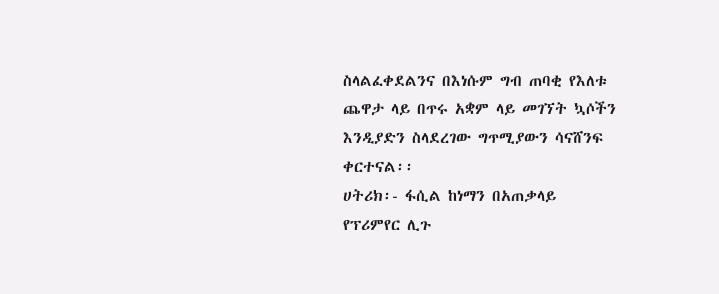ስላልፈቀደልንና በእነሱም ግብ ጠባቂ የእለቱ
ጨዋታ ላይ በጥሩ አቋም ላይ መገኘት ኳሶችን
እንዲያድን ስላደረገው ግጥሚያውን ሳናሸንፍ
ቀርተናል፡፡
ሀትሪክ፡- ፋሲል ከነማን በአጠቃላይ
የፕሪምየር ሊጉ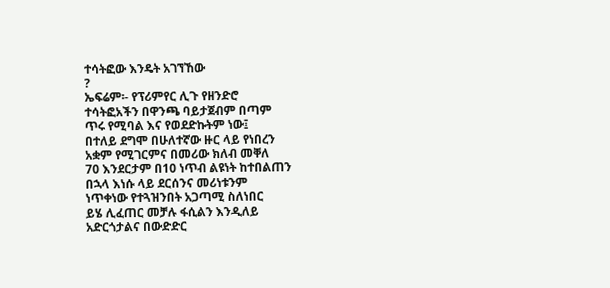ተሳትፎው እንዴት አገኘኸው
?
ኤፍሬም፡- የፕሪምየር ሊጉ የዘንድሮ
ተሳትፎአችን በዋንጫ ባይታጀብም በጣም
ጥሩ የሚባል እና የወደድኩትም ነው፤
በተለይ ደግሞ በሁለተኛው ዙር ላይ የነበረን
አቋም የሚገርምና በመሪው ክለብ መቐለ
70 እንደርታም በ10 ነጥብ ልዩነት ከተበልጠን
በኋላ እነሱ ላይ ደርሰንና መሪነቱንም
ነጥቀነው የተጓዝንበት አጋጣሚ ስለነበር
ይሄ ሊፈጠር መቻሉ ፋሲልን እንዲለይ
አድርጎታልና በውድድር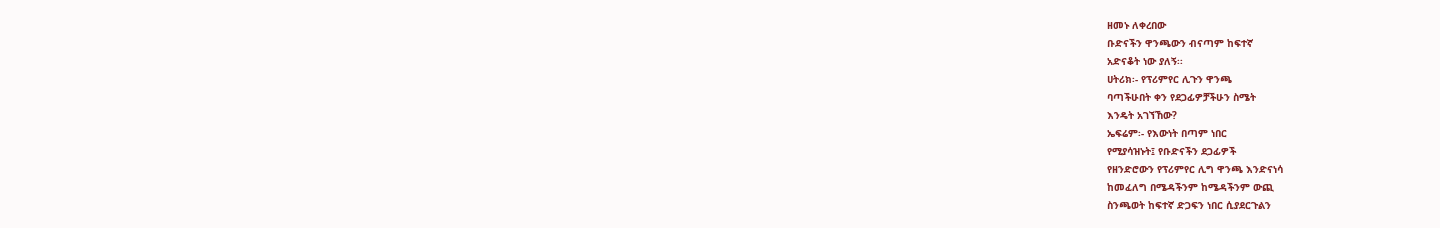ዘመኑ ለቀረበው
ቡድናችን ዋንጫውን ብናጣም ከፍተኛ
አድናቆት ነው ያለኝ፡፡
ሀትሪክ፡- የፕሪምየር ሊጉን ዋንጫ
ባጣችሁበት ቀን የደጋፊዎቻችሁን ስሜት
እንዴት አገኘኸው?
ኤፍሬም፡- የእውነት በጣም ነበር
የሚያሳዝኑት፤ የቡድናችን ደጋፊዎች
የዘንድሮውን የፕሪምየር ሊግ ዋንጫ እንድናነሳ
ከመፈለግ በሜዳችንም ከሜዳችንም ውጪ
ስንጫወት ከፍተኛ ድጋፍን ነበር ሲያደርጉልን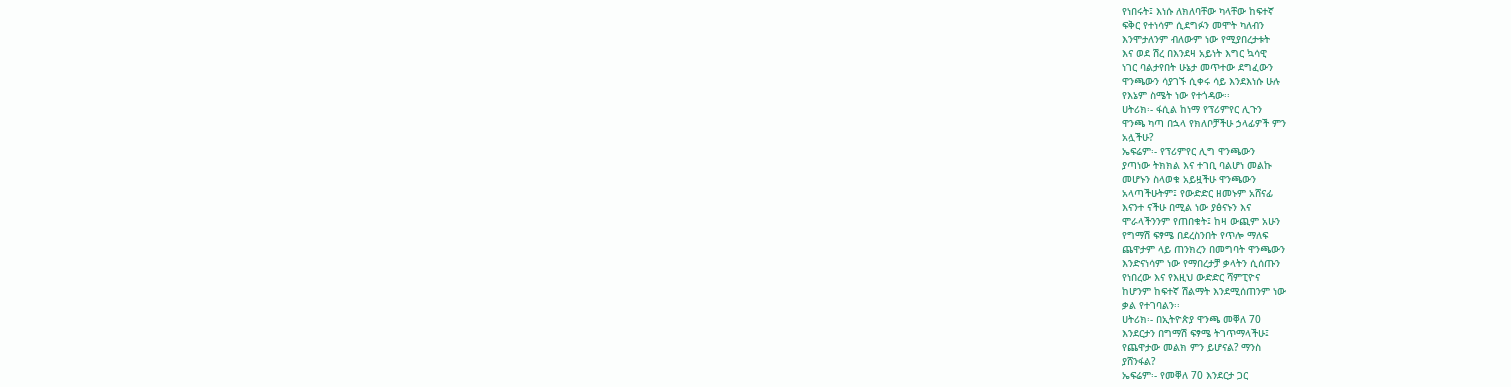የነበሩት፤ እነሱ ለክለባቸው ካላቸው ከፍተኛ
ፍቅር የተነሳም ሲደግፉን መሞት ካለብን
እንሞታለንም ብለውም ነው የሚያበረታቱት
እና ወደ ሽረ በእንደዛ አይነት እግር ኳሳዊ
ነገር ባልታየበት ሁኔታ መጥተው ደግፈውን
ዋንጫውን ሳያገኙ ሲቀሩ ሳይ እንደእነሱ ሁሉ
የእኔም ስሜት ነው የተጎዳው፡፡
ሀትሪክ፡- ፋሲል ከነማ የፕሪምየር ሊጉን
ዋንጫ ካጣ በኋላ የክለቦቻችሁ ኃላፊዎች ምን
አሏችሁ?
ኤፍሬም፡- የፕሪምየር ሊግ ዋንጫውን
ያጣነው ትክክል እና ተገቢ ባልሆነ መልኩ
መሆኑን ስላወቁ አይዟችሁ ዋንጫውን
አላጣችሁትም፤ የውድድር ዘመኑም አሸናፊ
እናንተ ናችሁ በሚል ነው ያፅናኑን እና
ሞራላችንንም የጠበቁት፤ ከዛ ውጪም አሁን
የግማሽ ፍፃሜ በደረስንበት የጥሎ ማለፍ
ጨዋታም ላይ ጠንክረን በመግባት ዋንጫውን
እንድናነሳም ነው የማበረታቻ ቃላትን ሲሰጡን
የነበረው እና የእዚህ ውድድር ሻምፒዮና
ከሆንም ከፍተኛ ሽልማት እንደሚሰጠንም ነው
ቃል የተገባልን፡፡
ሀትሪክ፡- በኢትዮጵያ ዋንጫ መቐለ 70
እንደርታን በግማሽ ፍፃሜ ትገጥማላችሁ፤
የጨዋታው መልክ ምን ይሆናል? ማንስ
ያሸንፋል?
ኤፍሬም፡- የመቐለ 70 እንደርታ ጋር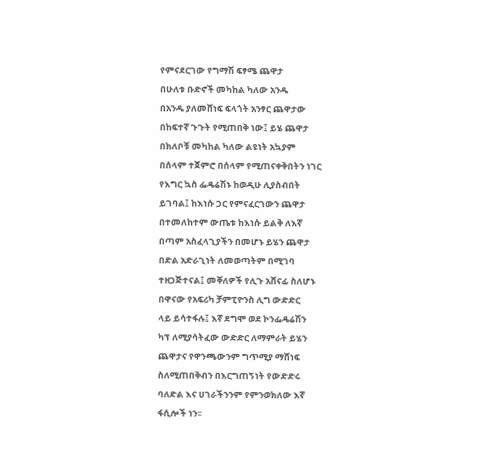የምናደርገው የግማሽ ፍፃሜ ጨዋታ
በሁለቱ ቡድኖች መካከል ካለው አንዱ
በአንዱ ያለመሸነፍ ፍላጎት አንፃር ጨዋታው
በከፍተኛ ጉጉት የሚጠበቅ ነው፤ ይሄ ጨዋታ
በክለቦቹ መካከል ካለው ልዩነት አኳያም
በሰላም ተጀምሮ በሰላም የሚጠናቀቅበትን ነገር
የእግር ኳስ ፌዴሬሽኑ ከወዲሁ ሊያስብበት
ይገባል፤ ከእነሱ ጋር የምናፈርገውን ጨዋታ
በተመለከተም ውጤቱ ከእነሱ ይልቅ ለእኛ
በጣም አስፈላጊያችን በመሆኑ ይሄን ጨዋታ
በድል አድራጊነት ለመወጣትም በሚገባ
ተዘጋጅተናል፤ መቐለዎች የሊጉ አሸናፊ ስለሆኑ
በዋናው የአፍሪካ ቻምፒዮንስ ሊግ ውድድር
ላይ ይሳተፋሉ፤ እኛ ደግሞ ወደ ኮንፌዴሬሽን
ካፕ ለሚያሳትፈው ውድድር ለማምራት ይሄን
ጨዋታና የዋንጫውንም ግጥሚያ ማሸነፍ
ስለሚጠበቅብን በእርግጠኝነት የውድድሩ
ባለድል እና ሀገራችንንም የምንወክለው እኛ
ፋሲሎች ነን፡፡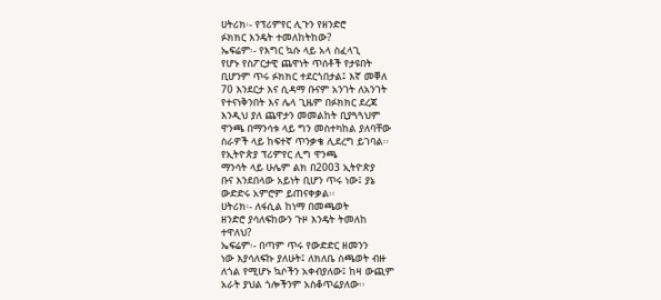ሀትሪክ፡- የፕሪምየር ሊጉን የዘንድሮ
ፉክክር እንዴት ተመለከትከው?
ኤፍሬም፡- የእግር ኳሱ ላይ አላ ስፈላጊ
የሆኑ የስፖርታዊ ጨዋነት ጥሰቶች የታዩበት
ቢሆንም ጥሩ ፉክክር ተደርጎበታል፤ እኛ መቐለ
70 እንደርታ እና ሲዳማ ቡናም አንገት ለአንገት
የተናነቅንበት እና ሌላ ጊዜም በፉክክር ደረጃ
እንዲህ ያለ ጨዋታን መመልከት ቢያጓጓህም
ዋንጫ በማንሳቱ ላይ ግን መስተካከል ያለባቸው
ስራዎች ላይ ከፍተኛ ጥንቃቄ ሊደረግ ይገባል፡፡
የኢትዮጵያ ፕሪምየር ሊግ ዋንጫ
ማንሳት ላይ ሁሌም ልክ በ2003 ኢትዮጵያ
ቡና እንደበላው አይነት ቢሆን ጥሩ ነው፤ ያኔ
ውድድሩ አምሮም ይጠናቀቃል፡፡
ሀትሪክ፡- ለፋሲል ከነማ በመጫወት
ዘንድሮ ያሳለፍከውን ጉዞ እንዴት ትመለከ
ተዋለህ?
ኤፍሬም፡- በጣም ጥሩ የውድድር ዘመንን
ነው እያሳለፍኩ ያለሁት፤ ለክለቤ ስጫወት ብዙ
ለጎል የሚሆኑ ኳሶችን አቀብያለው፤ ከዛ ውጪም
አራት ያህል ጎሎችንም አስቆጥሬያለው፡፡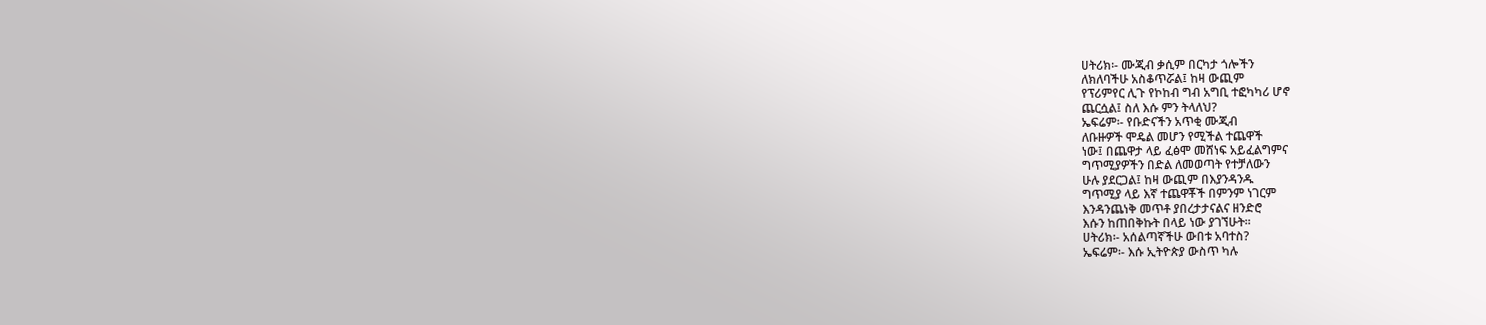ሀትሪክ፡- ሙጂብ ቃሲም በርካታ ጎሎችን
ለክለባችሁ አስቆጥሯል፤ ከዛ ውጪም
የፕሪምየር ሊጉ የኮከብ ግብ አግቢ ተፎካካሪ ሆኖ
ጨርሷል፤ ስለ እሱ ምን ትላለህ?
ኤፍሬም፡- የቡድናችን አጥቂ ሙጂብ
ለቡዙዎች ሞዴል መሆን የሚችል ተጨዋች
ነው፤ በጨዋታ ላይ ፈፅሞ መሸነፍ አይፈልግምና
ግጥሚያዎችን በድል ለመወጣት የተቻለውን
ሁሉ ያደርጋል፤ ከዛ ውጪም በእያንዳንዱ
ግጥሚያ ላይ እኛ ተጨዋቾች በምንም ነገርም
እንዳንጨነቅ መጥቶ ያበረታታናልና ዘንድሮ
እሱን ከጠበቅኩት በላይ ነው ያገኘሁት፡፡
ሀትሪክ፡- አሰልጣኛችሁ ውበቱ አባተስ?
ኤፍሬም፡- እሱ ኢትዮጵያ ውስጥ ካሉ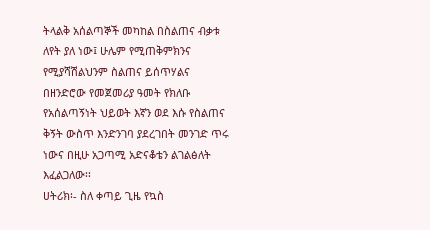ትላልቅ አሰልጣኞች መካከል በስልጠና ብቃቱ
ለየት ያለ ነው፤ ሁሌም የሚጠቅምክንና
የሚያሻሽልህንም ስልጠና ይሰጥሃልና
በዘንድሮው የመጀመሪያ ዓመት የክለቡ
የአሰልጣኝነት ህይወት እኛን ወደ እሱ የስልጠና
ቅኝት ውስጥ እንድንገባ ያደረገበት መንገድ ጥሩ
ነውና በዚሁ አጋጣሚ አድናቆቴን ልገልፅለት
እፈልጋለው፡፡
ሀትሪክ፡- ስለ ቀጣይ ጊዜ የኳስ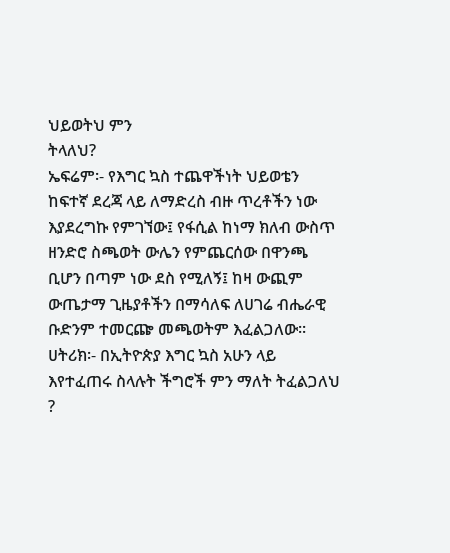ህይወትህ ምን
ትላለህ?
ኤፍሬም፡- የእግር ኳስ ተጨዋችነት ህይወቴን
ከፍተኛ ደረጃ ላይ ለማድረስ ብዙ ጥረቶችን ነው
እያደረግኩ የምገኘው፤ የፋሲል ከነማ ክለብ ውስጥ
ዘንድሮ ስጫወት ውሌን የምጨርሰው በዋንጫ
ቢሆን በጣም ነው ደስ የሚለኝ፤ ከዛ ውጪም
ውጤታማ ጊዜያቶችን በማሳለፍ ለሀገሬ ብሔራዊ
ቡድንም ተመርጬ መጫወትም እፈልጋለው፡፡
ሀትሪክ፡- በኢትዮጵያ እግር ኳስ አሁን ላይ
እየተፈጠሩ ስላሉት ችግሮች ምን ማለት ትፈልጋለህ
?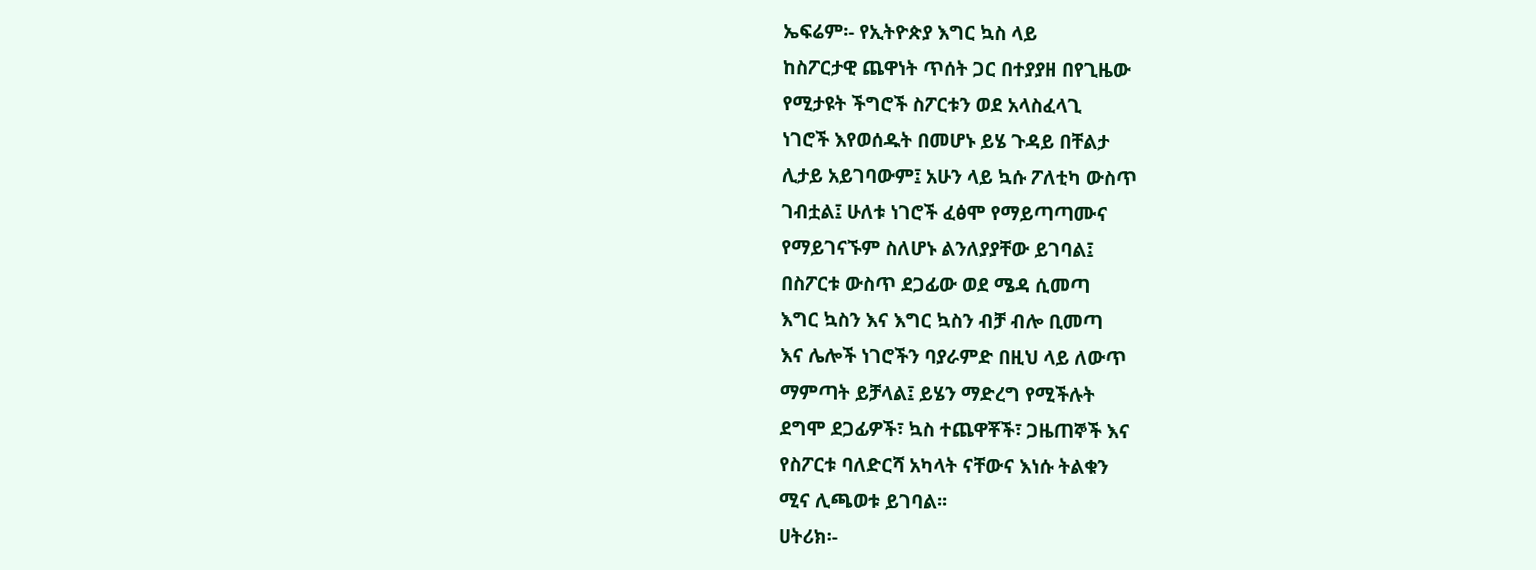ኤፍሬም፡- የኢትዮጵያ እግር ኳስ ላይ
ከስፖርታዊ ጨዋነት ጥሰት ጋር በተያያዘ በየጊዜው
የሚታዩት ችግሮች ስፖርቱን ወደ አላስፈላጊ
ነገሮች እየወሰዱት በመሆኑ ይሄ ጉዳይ በቸልታ
ሊታይ አይገባውም፤ አሁን ላይ ኳሱ ፖለቲካ ውስጥ
ገብቷል፤ ሁለቱ ነገሮች ፈፅሞ የማይጣጣሙና
የማይገናኙም ስለሆኑ ልንለያያቸው ይገባል፤
በስፖርቱ ውስጥ ደጋፊው ወደ ሜዳ ሲመጣ
እግር ኳስን እና እግር ኳስን ብቻ ብሎ ቢመጣ
እና ሌሎች ነገሮችን ባያራምድ በዚህ ላይ ለውጥ
ማምጣት ይቻላል፤ ይሄን ማድረግ የሚችሉት
ደግሞ ደጋፊዎች፣ ኳስ ተጨዋቾች፣ ጋዜጠኞች እና
የስፖርቱ ባለድርሻ አካላት ናቸውና እነሱ ትልቁን
ሚና ሊጫወቱ ይገባል፡፡
ሀትሪክ፡-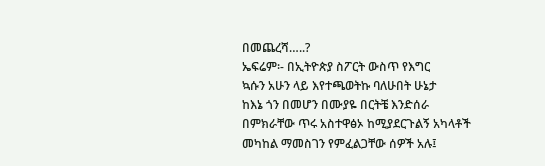በመጨረሻ…..?
ኤፍሬም፡- በኢትዮጵያ ስፖርት ውስጥ የእግር
ኳሱን አሁን ላይ እየተጫወትኩ ባለሁበት ሁኔታ
ከእኔ ጎን በመሆን በሙያዬ በርትቼ እንድሰራ
በምክራቸው ጥሩ አስተዋፅኦ ከሚያደርጉልኝ አካላቶች
መካከል ማመስገን የምፈልጋቸው ሰዎች አሉ፤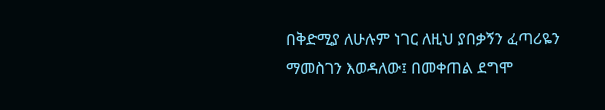በቅድሚያ ለሁሉም ነገር ለዚህ ያበቃኝን ፈጣሪዬን
ማመስገን እወዳለው፤ በመቀጠል ደግሞ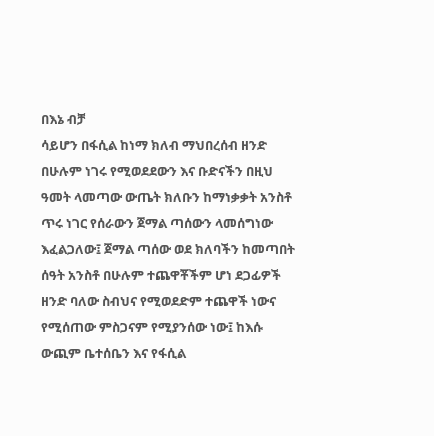በእኔ ብቻ
ሳይሆን በፋሲል ከነማ ክለብ ማህበረሰብ ዘንድ
በሁሉም ነገሩ የሚወደደውን እና ቡድናችን በዚህ
ዓመት ላመጣው ውጤት ክለቡን ከማነቃቃት አንስቶ
ጥሩ ነገር የሰራውን ጀማል ጣሰውን ላመሰግነው
እፈልጋለው፤ ጀማል ጣሰው ወደ ክለባችን ከመጣበት
ሰዓት አንስቶ በሁሉም ተጨዋቾችም ሆነ ደጋፊዎች
ዘንድ ባለው ስብህና የሚወደድም ተጨዋች ነውና
የሚሰጠው ምስጋናም የሚያንሰው ነው፤ ከእሱ
ውጪም ቤተሰቤን እና የፋሲል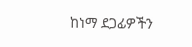ከነማ ደጋፊዎችን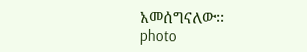አመሰግናለው፡፡
photo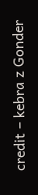credit – kebra z Gonder